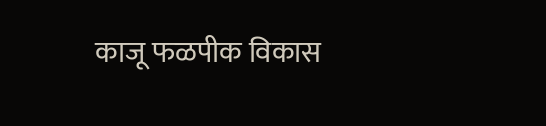काजू फळपीक विकास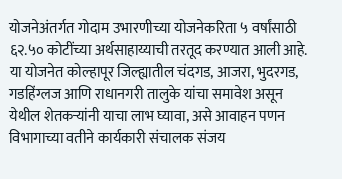योजनेअंतर्गत गोदाम उभारणीच्या योजनेकरिता ५ वर्षांसाठी ६२.५० कोटींच्या अर्थसाहाय्याची तरतूद करण्यात आली आहे.
या योजनेत कोल्हापूर जिल्ह्यातील चंदगड, आजरा, भुदरगड, गडहिंग्लज आणि राधानगरी तालुके यांचा समावेश असून येथील शेतकऱ्यांनी याचा लाभ घ्यावा, असे आवाहन पणन विभागाच्या वतीने कार्यकारी संचालक संजय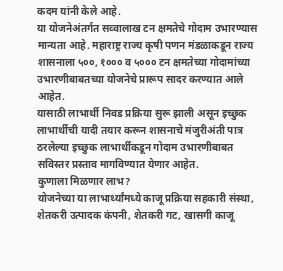कदम यांनी केले आहे.
या योजनेअंतर्गत सव्वालाख टन क्षमतेचे गोदाम उभारण्यास मान्यता आहे. महाराष्ट्र राज्य कृषी पणन मंडळाकडून राज्य शासनाला ५००, १००० व ५००० टन क्षमतेच्या गोदामांच्या उभारणीबाबतच्या योजनेचे प्रारूप सादर करण्यात आले आहेत.
यासाठी लाभार्थी निवड प्रक्रिया सुरू झाली असून इच्छुक लाभार्थीची यादी तयार करून शासनाचे मंजुरीअंती पात्र ठरलेल्या इच्छुक लाभार्थीकडून गोदाम उभारणीबाबत सविस्तर प्रस्ताव मागविण्यात येणार आहेत.
कुणाला मिळणार लाभ?
योजनेच्या या लाभार्थ्यांमध्ये काजू प्रक्रिया सहकारी संस्था, शेतकरी उत्पादक कंपनी, शेतकरी गट, खासगी काजू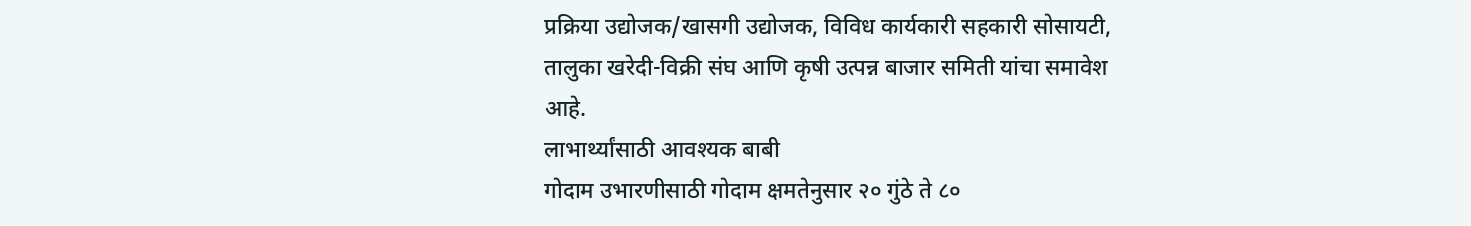प्रक्रिया उद्योजक/खासगी उद्योजक, विविध कार्यकारी सहकारी सोसायटी, तालुका खरेदी-विक्री संघ आणि कृषी उत्पन्न बाजार समिती यांचा समावेश आहे.
लाभार्थ्यांसाठी आवश्यक बाबी
गोदाम उभारणीसाठी गोदाम क्षमतेनुसार २० गुंठे ते ८०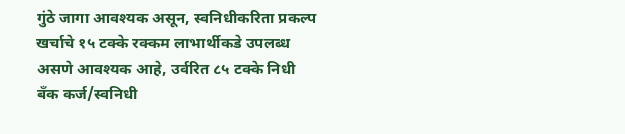गुंठे जागा आवश्यक असून, स्वनिधीकरिता प्रकल्प खर्चाचे १५ टक्के रक्कम लाभार्थीकडे उपलब्ध असणे आवश्यक आहे, उर्वरित ८५ टक्के निधी बँक कर्ज/स्वनिधी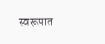स्वरूपात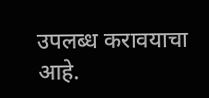उपलब्ध करावयाचा आहे.